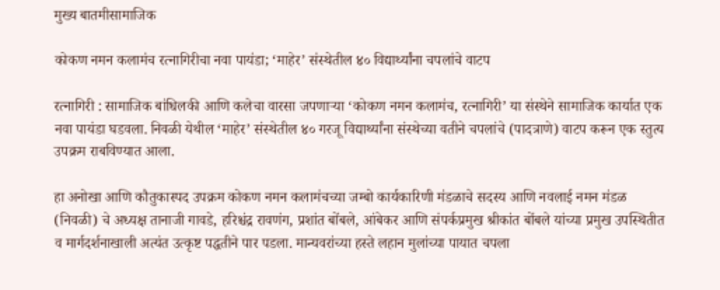मुख्य बातमीसामाजिक

कोकण नमन कलामंच रत्नागिरीचा नवा पायंडा; ‘माहेर’ संस्थेतील ४० विद्यार्थ्यांना चपलांचे वाटप

रत्नागिरी : सामाजिक बांधिलकी आणि कलेचा वारसा जपणाऱ्या ‘कोकण नमन कलामंच, रत्नागिरी’ या संस्थेने सामाजिक कार्यात एक नवा पायंडा घडवला. निवळी येथील ‘माहेर’ संस्थेतील ४० गरजू विद्यार्थ्यांना संस्थेच्या वतीने चपलांचे (पादत्राणे) वाटप करून एक स्तुत्य उपक्रम राबविण्यात आला.

हा अनोखा आणि कौतुकास्पद उपक्रम कोकण नमन कलामंचच्या जम्बो कार्यकारिणी मंडळाचे सदस्य आणि नवलाई नमन मंडळ (निवळी) चे अध्यक्ष तानाजी गावडे, हरिश्चंद्र रावणंग, प्रशांत बोंबले, आंबेकर आणि संपर्कप्रमुख श्रीकांत बोंबले यांच्या प्रमुख उपस्थितीत व मार्गदर्शनाखाली अत्यंत उत्कृष्ट पद्धतीने पार पडला. मान्यवरांच्या हस्ते लहान मुलांच्या पायात चपला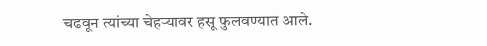चढवून त्यांच्या चेहऱ्यावर हसू फुलवण्यात आले.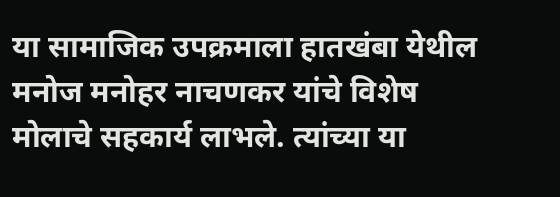या सामाजिक उपक्रमाला हातखंबा येथील मनोज मनोहर नाचणकर यांचे विशेष मोलाचे सहकार्य लाभले. त्यांच्या या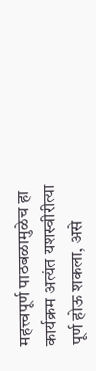महत्त्वपूर्ण पाठबळामुळेच हा कार्यक्रम अत्यंत यशस्वीरीत्या पूर्ण होऊ शकला, असे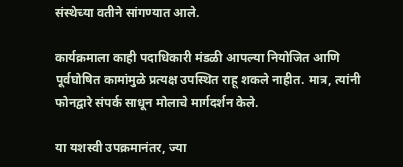संस्थेच्या वतीने सांगण्यात आले.

कार्यक्रमाला काही पदाधिकारी मंडळी आपल्या नियोजित आणि पूर्वघोषित कामांमुळे प्रत्यक्ष उपस्थित राहू शकले नाहीत. मात्र, त्यांनी फोनद्वारे संपर्क साधून मोलाचे मार्गदर्शन केले.

या यशस्वी उपक्रमानंतर, ज्या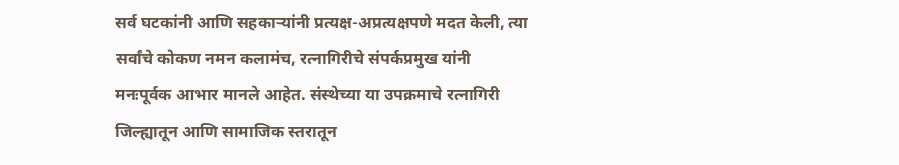सर्व घटकांनी आणि सहकाऱ्यांनी प्रत्यक्ष-अप्रत्यक्षपणे मदत केली, त्या सर्वांचे कोकण नमन कलामंच, रत्नागिरीचे संपर्कप्रमुख यांनी मनःपूर्वक आभार मानले आहेत. संस्थेच्या या उपक्रमाचे रत्नागिरी जिल्ह्यातून आणि सामाजिक स्तरातून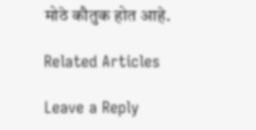मोठे कौतुक होत आहे.

Related Articles

Leave a Reply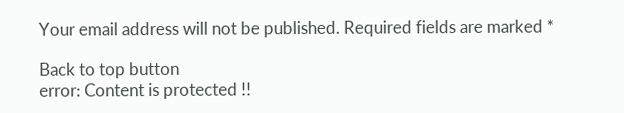Your email address will not be published. Required fields are marked *

Back to top button
error: Content is protected !!